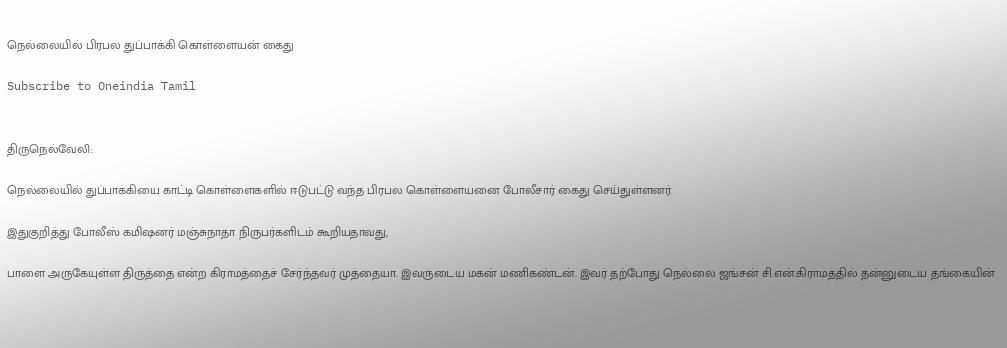நெல்லையில் பிரபல துப்பாக்கி கொள்ளையன் கைது

Subscribe to Oneindia Tamil


திருநெல்வேலி:

நெல்லையில் துப்பாக்கியை காட்டி கொள்ளைகளில் ஈடுபட்டு வந்த பிரபல கொள்ளையனை போலீசார் கைது செய்துள்ளனர்.

இதுகுறித்து போலீஸ் கமிஷனர் மஞ்சுநாதா நிருபர்களிடம் கூறியதாவது,

பாளை அருகேயுள்ள திருத்தை என்ற கிராமத்தைச் சேர்ந்தவர் முத்தையா. இவருடைய மகன் மணிகண்டன். இவர் தற்போது நெல்லை ஜங்சன் சி.என்.கிராமத்தில் தன்னுடைய தங்கையின்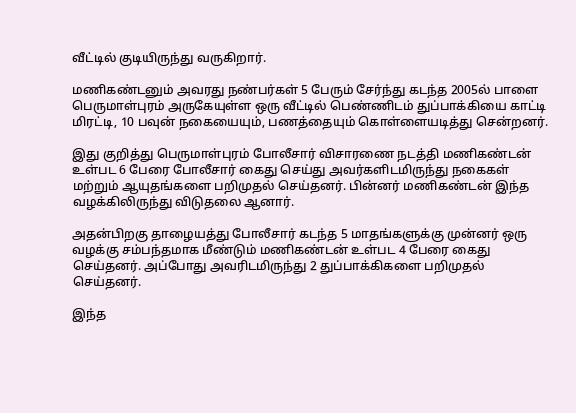வீட்டில் குடியிருந்து வருகிறார்.

மணிகண்டனும் அவரது நண்பர்கள் 5 பேரும் சேர்ந்து கடந்த 2005ல் பாளை பெருமாள்புரம் அருகேயுள்ள ஒரு வீட்டில் பெண்ணிடம் துப்பாக்கியை காட்டி மிரட்டி, 10 பவுன் நகையையும், பணத்தையும் கொள்ளையடித்து சென்றனர்.

இது குறித்து பெருமாள்புரம் போலீசார் விசாரணை நடத்தி மணிகண்டன் உள்பட 6 பேரை போலீசார் கைது செய்து அவர்களிடமிருந்து நகைகள் மற்றும் ஆயுதங்களை பறிமுதல் செய்தனர். பின்னர் மணிகண்டன் இந்த வழக்கிலிருந்து விடுதலை ஆனார்.

அதன்பிறகு தாழையத்து போலீசார் கடந்த 5 மாதங்களுக்கு முன்னர் ஒரு வழக்கு சம்பந்தமாக மீண்டும் மணிகண்டன் உள்பட 4 பேரை கைது செய்தனர். அப்போது அவரிடமிருந்து 2 துப்பாக்கிகளை பறிமுதல் செய்தனர்.

இந்த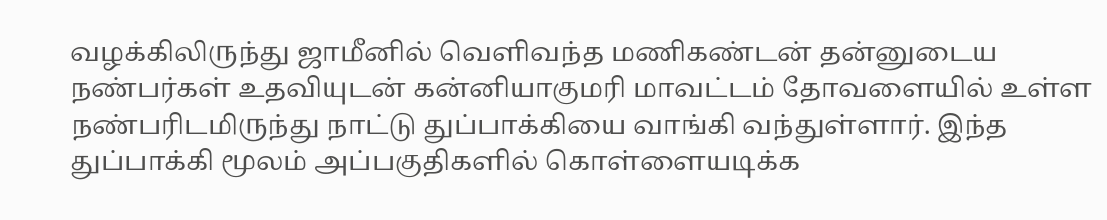வழக்கிலிருந்து ஜாமீனில் வெளிவந்த மணிகண்டன் தன்னுடைய நண்பர்கள் உதவியுடன் கன்னியாகுமரி மாவட்டம் தோவளையில் உள்ள நண்பரிடமிருந்து நாட்டு துப்பாக்கியை வாங்கி வந்துள்ளார். இந்த துப்பாக்கி மூலம் அப்பகுதிகளில் கொள்ளையடிக்க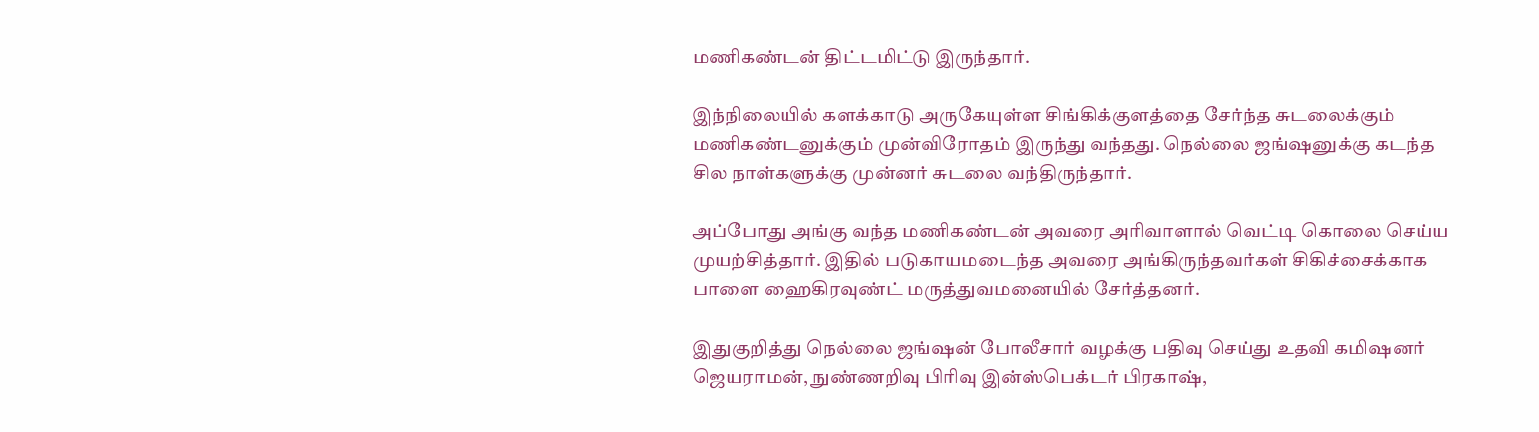மணிகண்டன் திட்டமிட்டு இருந்தார்.

இந்நிலையில் களக்காடு அருகேயுள்ள சிங்கிக்குளத்தை சேர்ந்த சுடலைக்கும் மணிகண்டனுக்கும் முன்விரோதம் இருந்து வந்தது. நெல்லை ஜங்ஷனுக்கு கடந்த சில நாள்களுக்கு முன்னர் சுடலை வந்திருந்தார்.

அப்போது அங்கு வந்த மணிகண்டன் அவரை அரிவாளால் வெட்டி கொலை செய்ய முயற்சித்தார். இதில் படுகாயமடைந்த அவரை அங்கிருந்தவர்கள் சிகிச்சைக்காக பாளை ஹைகிரவுண்ட் மருத்துவமனையில் சேர்த்தனர்.

இதுகுறித்து நெல்லை ஜங்ஷன் போலீசார் வழக்கு பதிவு செய்து உதவி கமிஷனர் ஜெயராமன், நுண்ணறிவு பிரிவு இன்ஸ்பெக்டர் பிரகாஷ்,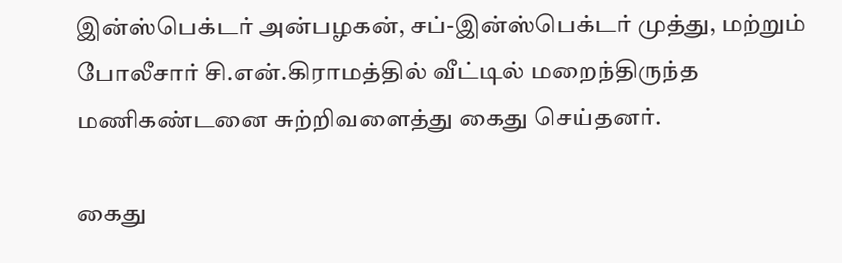இன்ஸ்பெக்டர் அன்பழகன், சப்-இன்ஸ்பெக்டர் முத்து, மற்றும் போலீசார் சி.என்.கிராமத்தில் வீட்டில் மறைந்திருந்த மணிகண்டனை சுற்றிவளைத்து கைது செய்தனர்.

கைது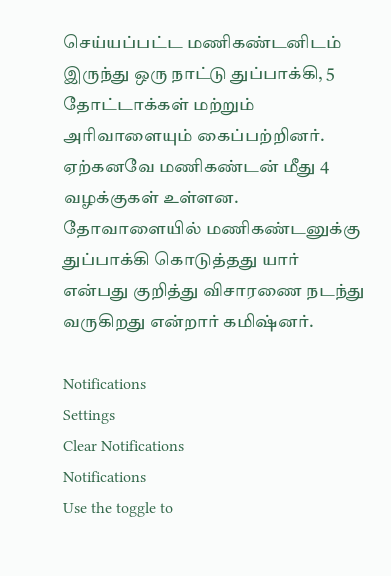செய்யப்பட்ட மணிகண்டனிடம் இருந்து ஒரு நாட்டு துப்பாக்கி, 5 தோட்டாக்கள் மற்றும் அரிவாளையும் கைப்பற்றினர். ஏற்கனவே மணிகண்டன் மீது 4 வழக்குகள் உள்ளன. தோவாளையில் மணிகண்டனுக்கு துப்பாக்கி கொடுத்தது யார் என்பது குறித்து விசாரணை நடந்து வருகிறது என்றார் கமிஷ்னர்.

Notifications
Settings
Clear Notifications
Notifications
Use the toggle to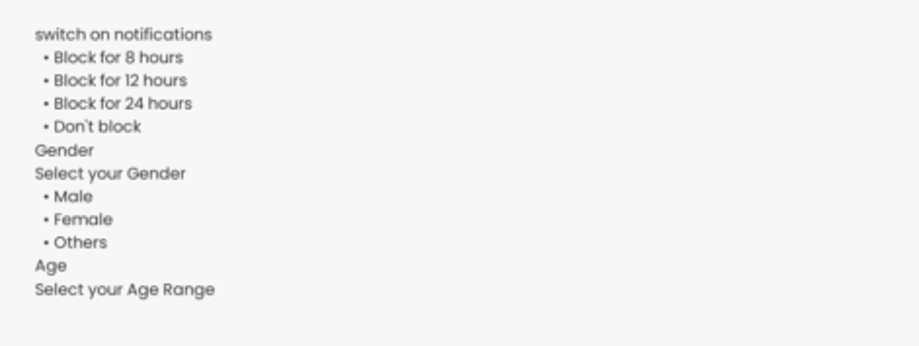switch on notifications
  • Block for 8 hours
  • Block for 12 hours
  • Block for 24 hours
  • Don't block
Gender
Select your Gender
  • Male
  • Female
  • Others
Age
Select your Age Range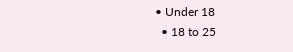• Under 18
  • 18 to 25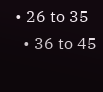• 26 to 35
  • 36 to 45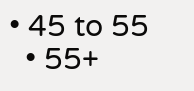• 45 to 55
  • 55+